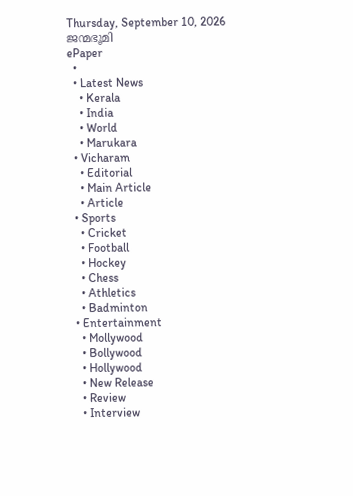Thursday, September 10, 2026
ജന്മഭൂമി
ePaper
  •
  • Latest News
    • Kerala
    • India
    • World
    • Marukara
  • Vicharam
    • Editorial
    • Main Article
    • Article
  • Sports
    • Cricket
    • Football
    • Hockey
    • Chess
    • Athletics
    • Badminton
  • Entertainment
    • Mollywood
    • Bollywood
    • Hollywood
    • New Release
    • Review
    • Interview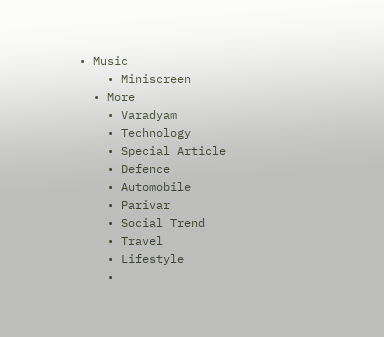• Music
    • Miniscreen
  • More
    • Varadyam
    • Technology
    • Special Article
    • Defence
    • Automobile
    • Parivar
    • Social Trend
    • Travel
    • Lifestyle
    •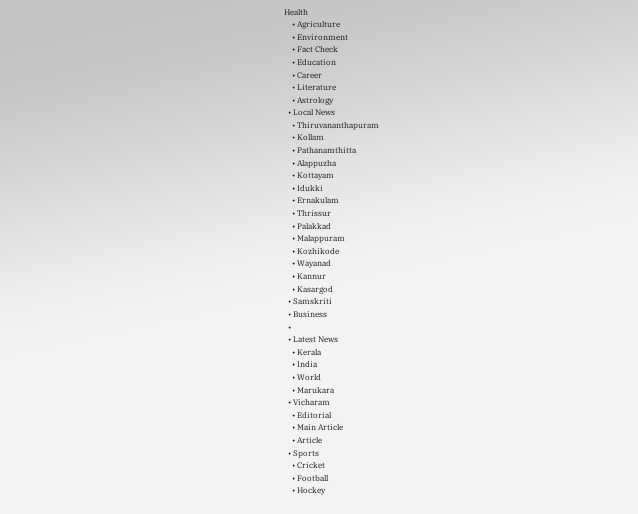Health
    • Agriculture
    • Environment
    • Fact Check
    • Education
    • Career
    • Literature
    • Astrology
  • Local News
    • Thiruvananthapuram
    • Kollam
    • Pathanamthitta
    • Alappuzha
    • Kottayam
    • Idukki
    • Ernakulam
    • Thrissur
    • Palakkad
    • Malappuram
    • Kozhikode
    • Wayanad
    • Kannur
    • Kasargod
  • Samskriti
  • Business
  •
  • Latest News
    • Kerala
    • India
    • World
    • Marukara
  • Vicharam
    • Editorial
    • Main Article
    • Article
  • Sports
    • Cricket
    • Football
    • Hockey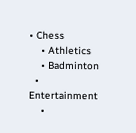• Chess
    • Athletics
    • Badminton
  • Entertainment
    •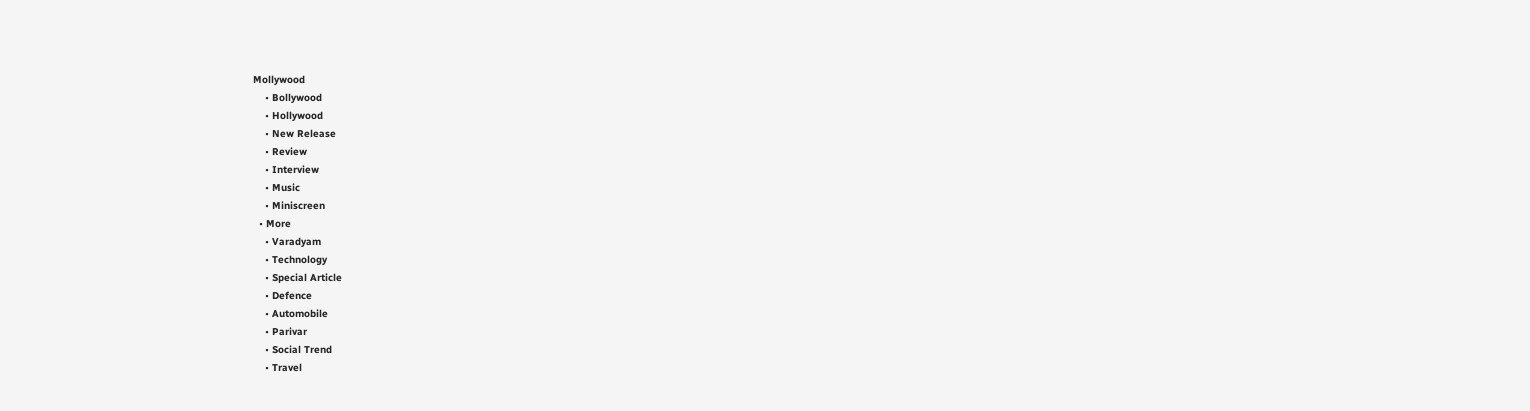Mollywood
    • Bollywood
    • Hollywood
    • New Release
    • Review
    • Interview
    • Music
    • Miniscreen
  • More
    • Varadyam
    • Technology
    • Special Article
    • Defence
    • Automobile
    • Parivar
    • Social Trend
    • Travel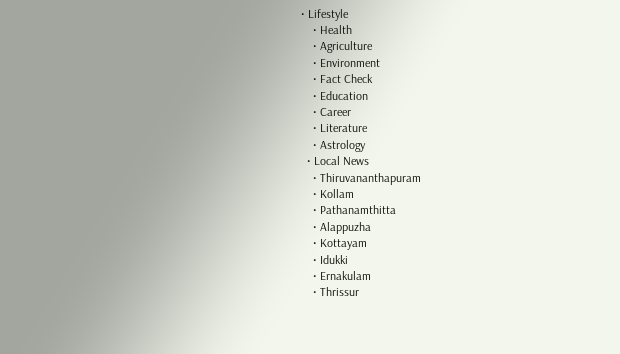• Lifestyle
    • Health
    • Agriculture
    • Environment
    • Fact Check
    • Education
    • Career
    • Literature
    • Astrology
  • Local News
    • Thiruvananthapuram
    • Kollam
    • Pathanamthitta
    • Alappuzha
    • Kottayam
    • Idukki
    • Ernakulam
    • Thrissur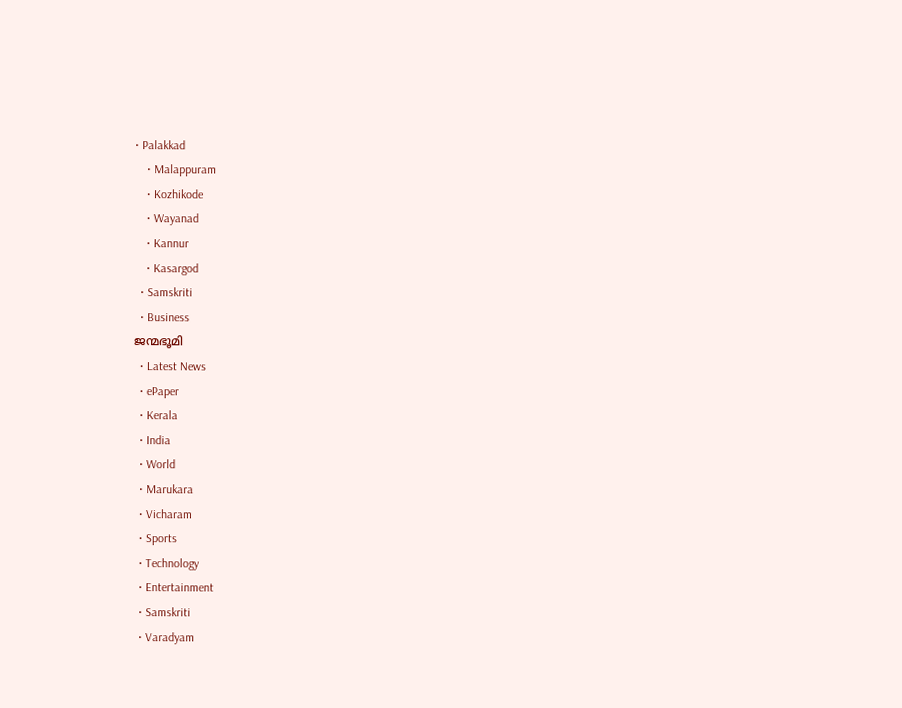• Palakkad
    • Malappuram
    • Kozhikode
    • Wayanad
    • Kannur
    • Kasargod
  • Samskriti
  • Business
ജന്മഭൂമി
  • Latest News
  • ePaper
  • Kerala
  • India
  • World
  • Marukara
  • Vicharam
  • Sports
  • Technology
  • Entertainment
  • Samskriti
  • Varadyam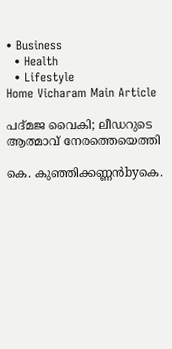• Business
  • Health
  • Lifestyle
Home Vicharam Main Article

പദ്മജ വൈകി; ലീഡറുടെ ആത്മാവ് നേരത്തെയെത്തി

കെ. കുഞ്ഞിക്കണ്ണന്‍byകെ.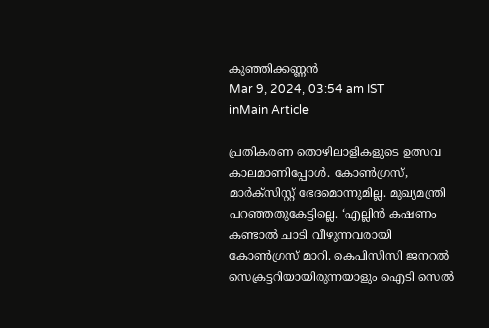കുഞ്ഞിക്കണ്ണന്‍
Mar 9, 2024, 03:54 am IST
inMain Article

പ്രതികരണ തൊഴിലാളികളുടെ ഉത്സവ കാലമാണിപ്പോള്‍. കോണ്‍ഗ്രസ്, മാര്‍ക്‌സിസ്റ്റ് ഭേദമൊന്നുമില്ല. മുഖ്യമന്ത്രി പറഞ്ഞതുകേട്ടില്ലെ. ‘എല്ലിന്‍ കഷണം കണ്ടാല്‍ ചാടി വീഴുന്നവരായി കോണ്‍ഗ്രസ് മാറി. കെപിസിസി ജനറല്‍ സെക്രട്ടറിയായിരുന്നയാളും ഐടി സെല്‍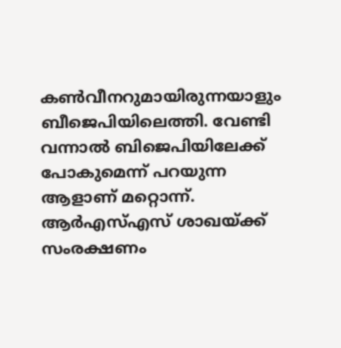കണ്‍വീനറുമായിരുന്നയാളും ബീജെപിയിലെത്തി. വേണ്ടി വന്നാല്‍ ബിജെപിയിലേക്ക് പോകുമെന്ന് പറയുന്ന ആളാണ് മറ്റൊന്ന്. ആര്‍എസ്എസ് ശാഖയ്‌ക്ക് സംരക്ഷണം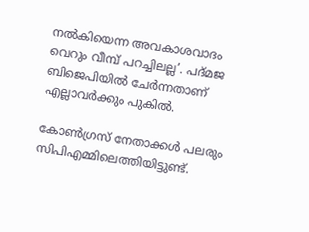നല്‍കിയെന്ന അവകാശവാദം വെറും വീമ്പ് പറച്ചിലല്ല’. പദ്മജ ബിജെപിയില്‍ ചേര്‍ന്നതാണ് എല്ലാവര്‍ക്കും പുകില്‍.

കോണ്‍ഗ്രസ് നേതാക്കള്‍ പലരും സിപിഎമ്മിലെത്തിയിട്ടുണ്ട്.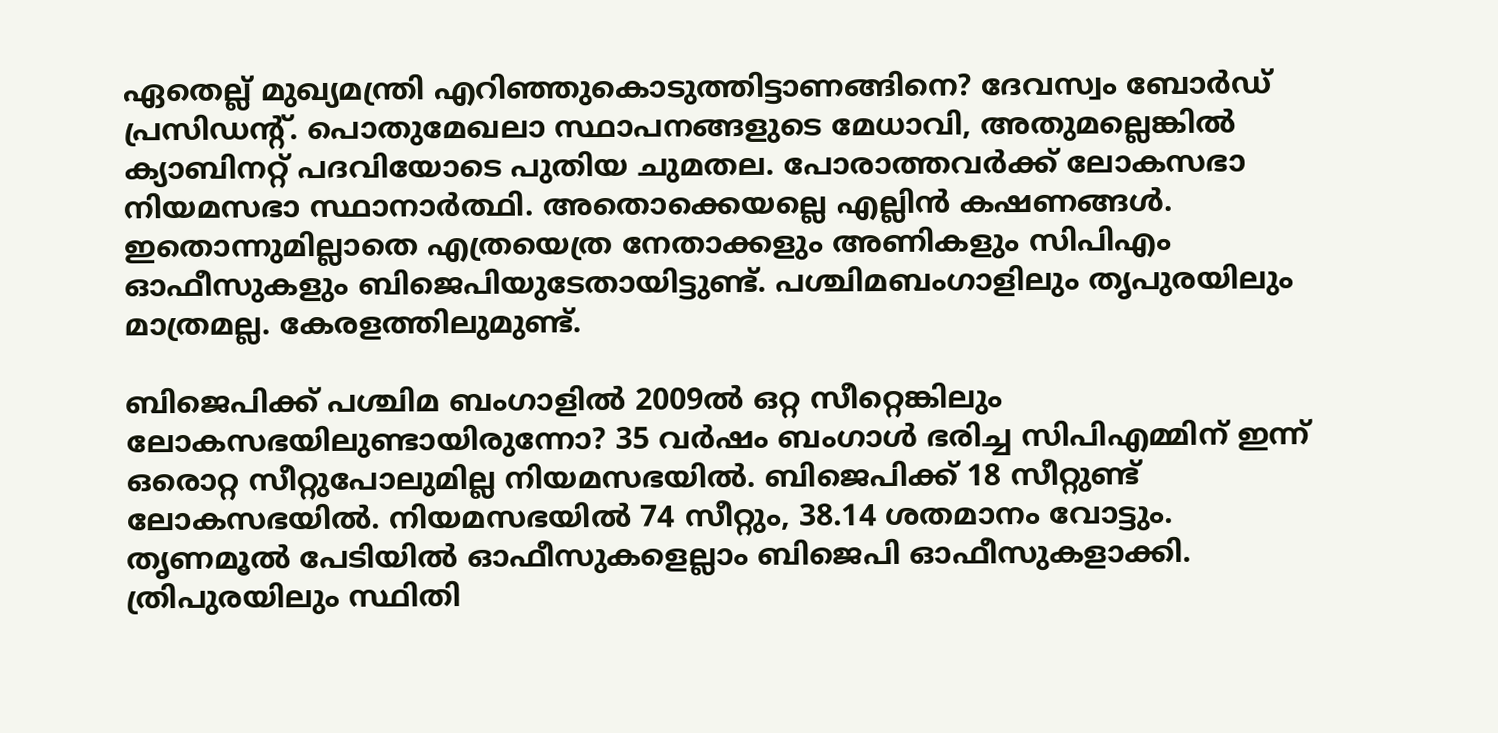ഏതെല്ല് മുഖ്യമന്ത്രി എറിഞ്ഞുകൊടുത്തിട്ടാണങ്ങിനെ? ദേവസ്വം ബോര്‍ഡ് പ്രസിഡന്റ്. പൊതുമേഖലാ സ്ഥാപനങ്ങളുടെ മേധാവി, അതുമല്ലെങ്കില്‍ ക്യാബിനറ്റ് പദവിയോടെ പുതിയ ചുമതല. പോരാത്തവര്‍ക്ക് ലോകസഭാ നിയമസഭാ സ്ഥാനാര്‍ത്ഥി. അതൊക്കെയല്ലെ എല്ലിന്‍ കഷണങ്ങള്‍. ഇതൊന്നുമില്ലാതെ എത്രയെത്ര നേതാക്കളും അണികളും സിപിഎം ഓഫീസുകളും ബിജെപിയുടേതായിട്ടുണ്ട്. പശ്ചിമബംഗാളിലും തൃപുരയിലും മാത്രമല്ല. കേരളത്തിലുമുണ്ട്.

ബിജെപിക്ക് പശ്ചിമ ബംഗാളില്‍ 2009ല്‍ ഒറ്റ സീറ്റെങ്കിലും ലോകസഭയിലുണ്ടായിരുന്നോ? 35 വര്‍ഷം ബംഗാള്‍ ഭരിച്ച സിപിഎമ്മിന് ഇന്ന് ഒരൊറ്റ സീറ്റുപോലുമില്ല നിയമസഭയില്‍. ബിജെപിക്ക് 18 സീറ്റുണ്ട് ലോകസഭയില്‍. നിയമസഭയില്‍ 74 സീറ്റും, 38.14 ശതമാനം വോട്ടും. തൃണമൂല്‍ പേടിയില്‍ ഓഫീസുകളെല്ലാം ബിജെപി ഓഫീസുകളാക്കി. ത്രിപുരയിലും സ്ഥിതി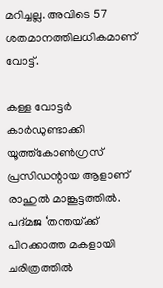മറിച്ചല്ല. അവിടെ 57 ശതമാനത്തിലധികമാണ് വോട്ട്.

കള്ള വോട്ടര്‍ കാര്‍ഡുണ്ടാക്കി യൂത്ത്‌കോണ്‍ഗ്രസ് പ്രസിഡന്റായ ആളാണ് രാഹുല്‍ മാങ്കൂട്ടത്തില്‍. പദ്മജ ‘തന്തയ്‌ക്ക് പിറക്കാത്ത മകളായി ചരിത്രത്തില്‍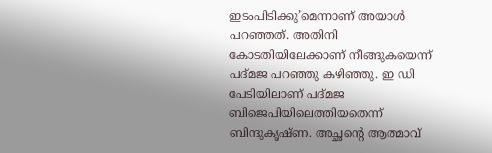ഇടംപിടിക്കു’മെന്നാണ് അയാള്‍ പറഞ്ഞത്. അതിനി കോടതിയിലേക്കാണ് നീങ്ങുകയെന്ന് പദ്മജ പറഞ്ഞു കഴിഞ്ഞു. ഇ ഡി പേടിയിലാണ് പദ്മജ ബിജെപിയിലെത്തിയതെന്ന് ബിന്ദുകൃഷ്ണ. അച്ഛന്റെ ആത്മാവ്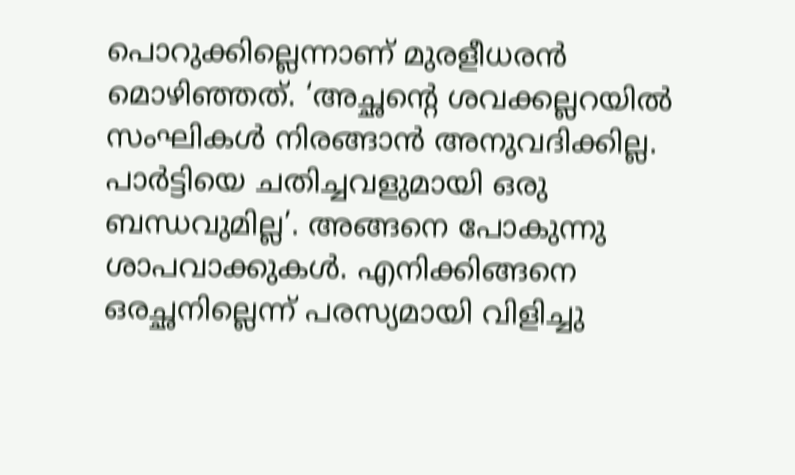പൊറുക്കില്ലെന്നാണ് മുരളീധരന്‍ മൊഴിഞ്ഞത്. ‘അച്ഛന്റെ ശവക്കല്ലറയില്‍ സംഘികള്‍ നിരങ്ങാന്‍ അനുവദിക്കില്ല. പാര്‍ട്ടിയെ ചതിച്ചവളുമായി ഒരു ബന്ധവുമില്ല’. അങ്ങനെ പോകുന്നു ശാപവാക്കുകള്‍. എനിക്കിങ്ങനെ ഒരച്ഛനില്ലെന്ന് പരസ്യമായി വിളിച്ചു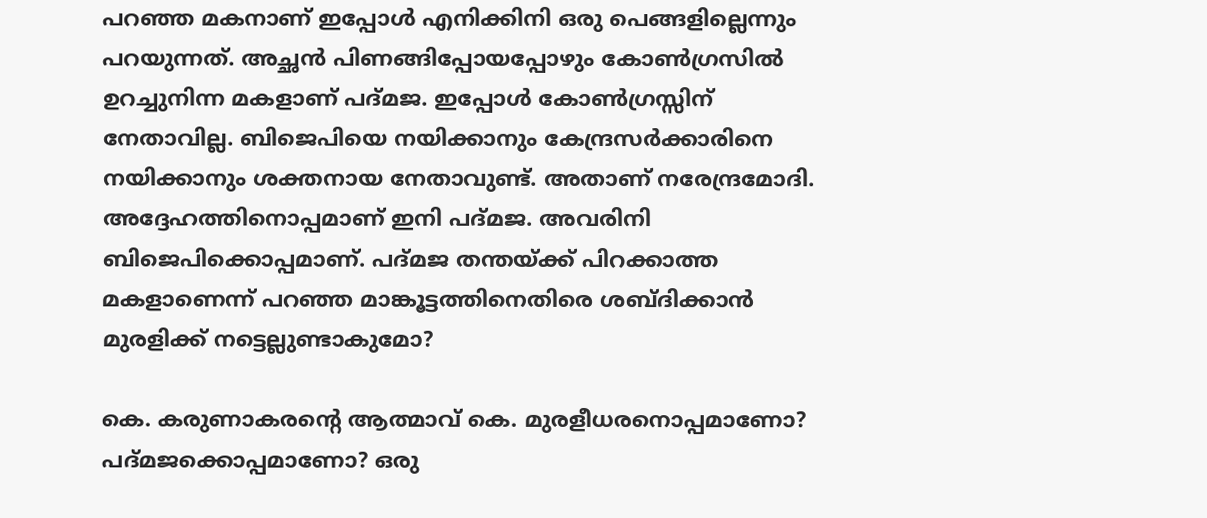പറഞ്ഞ മകനാണ് ഇപ്പോള്‍ എനിക്കിനി ഒരു പെങ്ങളില്ലെന്നും പറയുന്നത്. അച്ഛന്‍ പിണങ്ങിപ്പോയപ്പോഴും കോണ്‍ഗ്രസില്‍ ഉറച്ചുനിന്ന മകളാണ് പദ്മജ. ഇപ്പോള്‍ കോണ്‍ഗ്രസ്സിന് നേതാവില്ല. ബിജെപിയെ നയിക്കാനും കേന്ദ്രസര്‍ക്കാരിനെ നയിക്കാനും ശക്തനായ നേതാവുണ്ട്. അതാണ് നരേന്ദ്രമോദി. അദ്ദേഹത്തിനൊപ്പമാണ് ഇനി പദ്മജ. അവരിനി ബിജെപിക്കൊപ്പമാണ്. പദ്മജ തന്തയ്‌ക്ക് പിറക്കാത്ത മകളാണെന്ന് പറഞ്ഞ മാങ്കൂട്ടത്തിനെതിരെ ശബ്ദിക്കാന്‍ മുരളിക്ക് നട്ടെല്ലുണ്ടാകുമോ?

കെ. കരുണാകരന്റെ ആത്മാവ് കെ. മുരളീധരനൊപ്പമാണോ? പദ്മജക്കൊപ്പമാണോ? ഒരു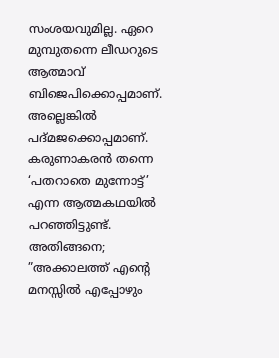സംശയവുമില്ല. ഏറെ മുമ്പുതന്നെ ലീഡറുടെ ആത്മാവ് ബിജെപിക്കൊപ്പമാണ്. അല്ലെങ്കില്‍ പദ്മജക്കൊപ്പമാണ്. കരുണാകരന്‍ തന്നെ ‘പതറാതെ മുന്നോട്ട്’ എന്ന ആത്മകഥയില്‍ പറഞ്ഞിട്ടുണ്ട്. അതിങ്ങനെ; ”അക്കാലത്ത് എന്റെ മനസ്സില്‍ എപ്പോഴും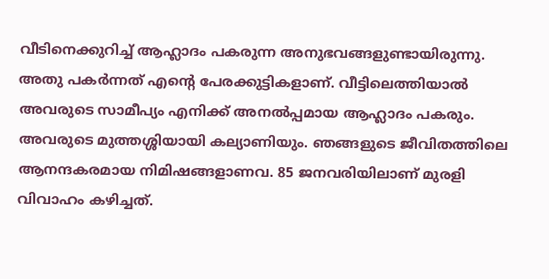വീടിനെക്കുറിച്ച് ആഹ്ലാദം പകരുന്ന അനുഭവങ്ങളുണ്ടായിരുന്നു. അതു പകര്‍ന്നത് എന്റെ പേരക്കുട്ടികളാണ്. വീട്ടിലെത്തിയാല്‍ അവരുടെ സാമീപ്യം എനിക്ക് അനല്‍പ്പമായ ആഹ്ലാദം പകരും. അവരുടെ മുത്തശ്ശിയായി കല്യാണിയും. ഞങ്ങളുടെ ജീവിതത്തിലെ ആനന്ദകരമായ നിമിഷങ്ങളാണവ. 85 ജനവരിയിലാണ് മുരളി വിവാഹം കഴിച്ചത്.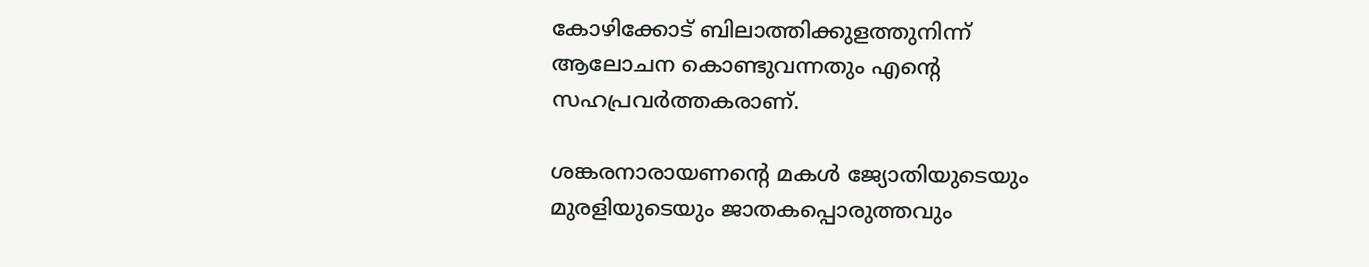കോഴിക്കോട് ബിലാത്തിക്കുളത്തുനിന്ന് ആലോചന കൊണ്ടുവന്നതും എന്റെ സഹപ്രവര്‍ത്തകരാണ്.

ശങ്കരനാരായണന്റെ മകള്‍ ജ്യോതിയുടെയും മുരളിയുടെയും ജാതകപ്പൊരുത്തവും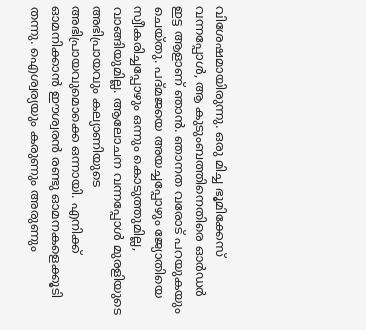വിശേഷമായിരുന്നു. ഒരു മിച്ച ഭൂമിക്കേസ് വന്നപ്പോള്‍, ആ കുടുംബത്തിനെതിരെ ഓര്‍ഡര്‍ ഇട്ട ആളാണ് ഞാന്‍. ഞാനത വരോട് പറയുകയും ചെയ്തു. പദ്മജയെ അയച്ചപ്പോഴും ജ്യോതിയെ സ്വീകരിച്ചപ്പോഴും ഒന്നും കൊടുത്തുമില്ല, വാങ്ങിയുമില്ല. ആലോചന വന്നപ്പോള്‍ മുരളിയുടെ അഭിപ്രായവും കല്യാണിയുടെ അഭിപ്രായവുമൊക്കെ ഒന്നായി. എനിക്ക് ഓമനിക്കാന്‍ ഈശ്വരന്‍ രണ്ടു ഓമനകളെക്കൂടി തന്നു. ഐശ്വര്യയും കരുണും അരുണും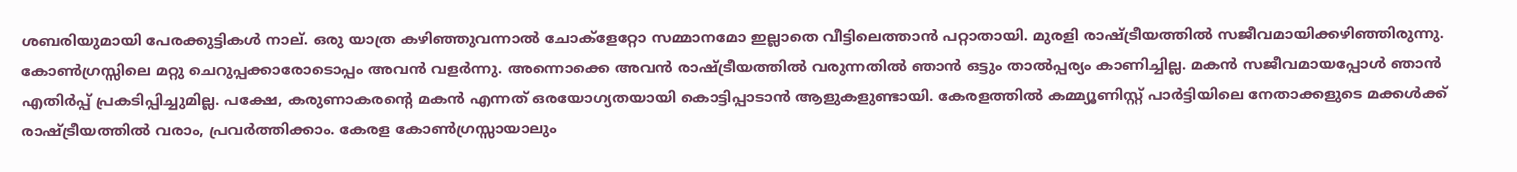ശബരിയുമായി പേരക്കുട്ടികള്‍ നാല്. ഒരു യാത്ര കഴിഞ്ഞുവന്നാല്‍ ചോക്‌ളേറ്റോ സമ്മാനമോ ഇല്ലാതെ വീട്ടിലെത്താന്‍ പറ്റാതായി. മുരളി രാഷ്‌ട്രീയത്തില്‍ സജീവമായിക്കഴിഞ്ഞിരുന്നു. കോണ്‍ഗ്രസ്സിലെ മറ്റു ചെറുപ്പക്കാരോടൊപ്പം അവന്‍ വളര്‍ന്നു. അന്നൊക്കെ അവന്‍ രാഷ്‌ട്രീയത്തില്‍ വരുന്നതില്‍ ഞാന്‍ ഒട്ടും താല്‍പ്പര്യം കാണിച്ചില്ല. മകന്‍ സജീവമായപ്പോള്‍ ഞാന്‍ എതിര്‍പ്പ് പ്രകടിപ്പിച്ചുമില്ല. പക്ഷേ, കരുണാകരന്റെ മകന്‍ എന്നത് ഒരയോഗ്യതയായി കൊട്ടിപ്പാടാന്‍ ആളുകളുണ്ടായി. കേരളത്തില്‍ കമ്മ്യൂണിസ്റ്റ് പാര്‍ട്ടിയിലെ നേതാക്കളുടെ മക്കള്‍ക്ക് രാഷ്‌ട്രീയത്തില്‍ വരാം, പ്രവര്‍ത്തിക്കാം. കേരള കോണ്‍ഗ്രസ്സായാലും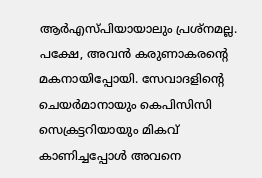ആര്‍എസ്പിയായാലും പ്രശ്‌നമല്ല. പക്ഷേ, അവന്‍ കരുണാകരന്റെ മകനായിപ്പോയി. സേവാദളിന്റെ ചെയര്‍മാനായും കെപിസിസി സെക്രട്ടറിയായും മികവ് കാണിച്ചപ്പോള്‍ അവനെ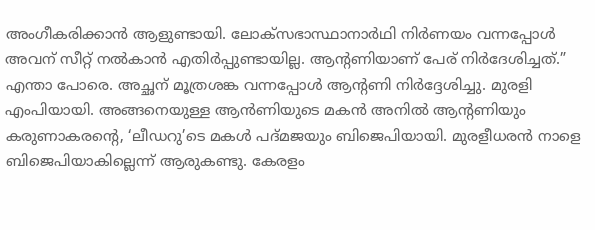അംഗീകരിക്കാന്‍ ആളുണ്ടായി. ലോക്‌സഭാസ്ഥാനാര്‍ഥി നിര്‍ണയം വന്നപ്പോള്‍ അവന് സീറ്റ് നല്‍കാന്‍ എതിര്‍പ്പുണ്ടായില്ല. ആന്റണിയാണ് പേര് നിര്‍ദേശിച്ചത്.” എന്താ പോരെ. അച്ഛന് മൂത്രശങ്ക വന്നപ്പോള്‍ ആന്റണി നിര്‍ദ്ദേശിച്ചു. മുരളി എംപിയായി. അങ്ങനെയുള്ള ആന്‍ണിയുടെ മകന്‍ അനില്‍ ആന്റണിയും കരുണാകരന്റെ, ‘ലീഡറു’ടെ മകള്‍ പദ്മജയും ബിജെപിയായി. മുരളീധരന്‍ നാളെ ബിജെപിയാകില്ലെന്ന് ആരുകണ്ടു. കേരളം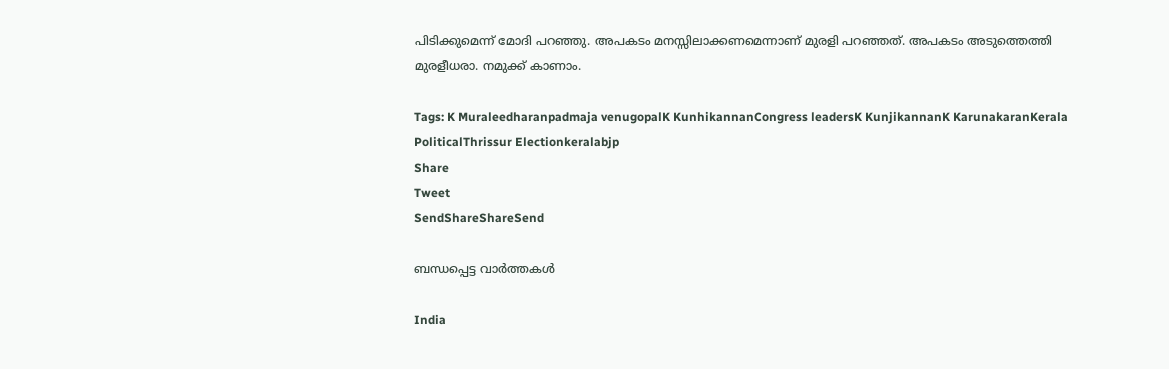പിടിക്കുമെന്ന് മോദി പറഞ്ഞു. അപകടം മനസ്സിലാക്കണമെന്നാണ് മുരളി പറഞ്ഞത്. അപകടം അടുത്തെത്തി മുരളീധരാ. നമുക്ക് കാണാം.

Tags: K Muraleedharanpadmaja venugopalK KunhikannanCongress leadersK KunjikannanK KarunakaranKerala PoliticalThrissur Electionkeralabjp
Share
Tweet
SendShareShareSend

ബന്ധപ്പെട്ട വാര്‍ത്തകള്‍

India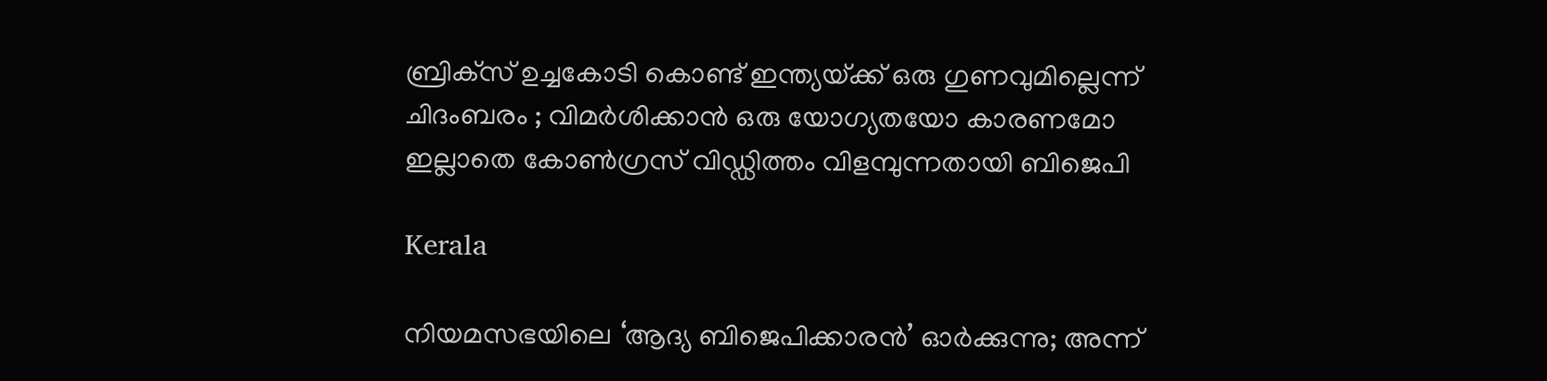ബ്രിക്‌സ് ഉച്ചകോടി കൊണ്ട് ഇന്ത്യയ്‌ക്ക് ഒരു ഗുണവുമില്ലെന്ന് ചിദംബരം ; വിമർശിക്കാൻ ഒരു യോഗ്യതയോ കാരണമോ ഇല്ലാതെ കോൺഗ്രസ് വിഡ്ഡിത്തം വിളമ്പുന്നതായി ബിജെപി

Kerala

നിയമസഭയിലെ ‘ആദ്യ ബിജെപിക്കാരന്‍’ ഓര്‍ക്കുന്നു; അന്ന്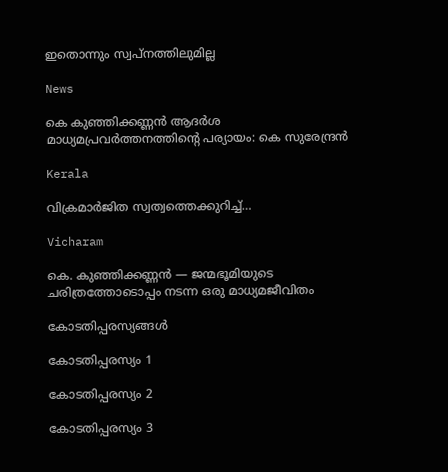ഇതൊന്നും സ്വപ്‌നത്തിലുമില്ല

News

കെ കുഞ്ഞിക്കണ്ണൻ ആദർശ മാധ്യമപ്രവർത്തനത്തിന്റെ പര്യായം: കെ സുരേന്ദ്രൻ

Kerala

വിക്രമാർജിത സ്വത്വത്തെക്കുറിച്ച്…

Vicharam

കെ. കുഞ്ഞിക്കണ്ണൻ — ജന്മഭൂമിയുടെ ചരിത്രത്തോടൊപ്പം നടന്ന ഒരു മാധ്യമജീവിതം

കോടതിപ്പരസ്യങ്ങള്‍

കോടതിപ്പരസ്യം 1

കോടതിപ്പരസ്യം 2

കോടതിപ്പരസ്യം 3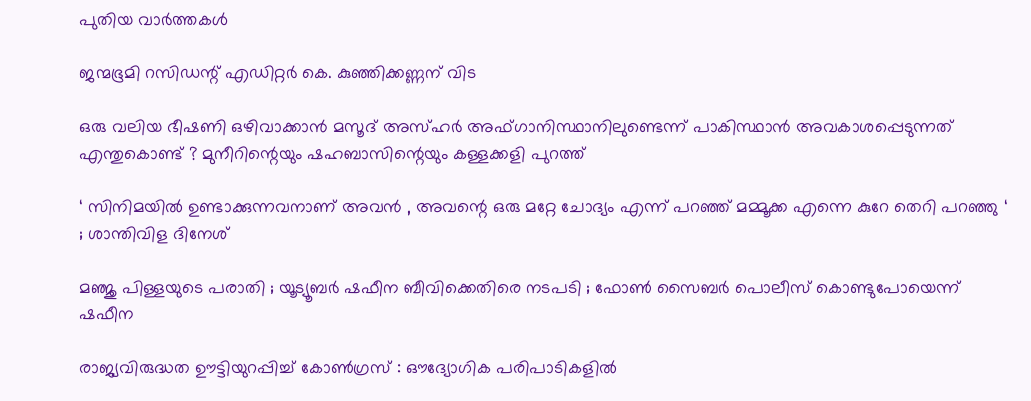പുതിയ വാര്‍ത്തകള്‍

ജന്മഭൂമി റസിഡന്റ് എഡിറ്റർ കെ. കുഞ്ഞിക്കണ്ണന് വിട

ഒരു വലിയ ഭീഷണി ഒഴിവാക്കാൻ മസൂദ് അസ്ഹർ അഫ്ഗാനിസ്ഥാനിലുണ്ടെന്ന് പാകിസ്ഥാൻ അവകാശപ്പെടുന്നത് എന്തുകൊണ്ട് ? മുനീറിന്റെയും ഷഹബാസിന്റെയും കള്ളക്കളി പുറത്ത്

‘ സിനിമയിൽ ഉണ്ടാക്കുന്നവനാണ് അവൻ , അവന്റെ ഒരു മറ്റേ ചോദ്യം എന്ന് പറഞ്ഞ് മമ്മൂക്ക എന്നെ കുറേ തെറി പറഞ്ഞു ‘ ; ശാന്തിവിള ദിനേശ്

മഞ്ജു പിള്ളയുടെ പരാതി ; യൂട്യൂബർ ഷഫീന ബീവിക്കെതിരെ നടപടി ; ഫോൺ സൈബർ പൊലീസ് കൊണ്ടുപോയെന്ന് ഷഫീന

രാജ്യവിരുദ്ധത ഊട്ടിയുറപ്പിച്ച് കോൺഗ്രസ് : ഔദ്യോഗിക പരിപാടികളിൽ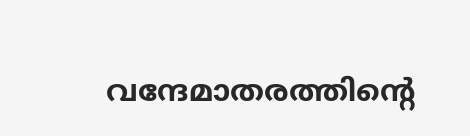വന്ദേമാതരത്തിന്റെ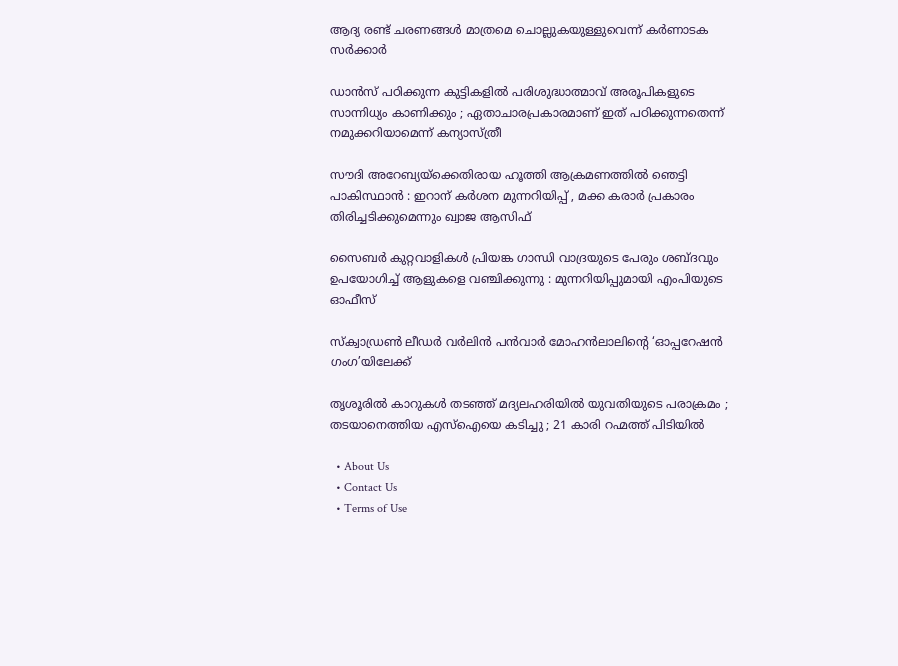ആദ്യ രണ്ട് ചരണങ്ങൾ മാത്രമെ ചൊല്ലുകയുള്ളുവെന്ന് കർണാടക സർക്കാർ

ഡാൻസ് പഠിക്കുന്ന കുട്ടികളിൽ പരിശുദ്ധാത്മാവ് അരൂപികളുടെ സാന്നിധ്യം കാണിക്കും ; ഏതാചാരപ്രകാരമാണ് ഇത് പഠിക്കുന്നതെന്ന് നമുക്കറിയാമെന്ന് കന്യാസ്ത്രീ

സൗദി അറേബ്യയ്‌ക്കെതിരായ ഹൂത്തി ആക്രമണത്തിൽ ഞെട്ടി പാകിസ്ഥാൻ : ഇറാന് കർശന മുന്നറിയിപ്പ് , മക്ക കരാർ പ്രകാരം തിരിച്ചടിക്കുമെന്നും ഖ്വാജ ആസിഫ്

സൈബർ കുറ്റവാളികൾ പ്രിയങ്ക ഗാന്ധി വാദ്രയുടെ പേരും ശബ്ദവും ഉപയോഗിച്ച് ആളുകളെ വഞ്ചിക്കുന്നു : മുന്നറിയിപ്പുമായി എംപിയുടെ ഓഫീസ്

സ്ക്വാഡ്രൺ ലീഡർ വർലിൻ പൻവാർ മോഹൻലാലിന്റെ ‘ഓപ്പറേഷൻ ഗംഗ’യിലേക്ക്

തൃശൂരിൽ കാറുകൾ തടഞ്ഞ് മദ്യലഹരിയിൽ യുവതിയുടെ പരാക്രമം ; തടയാനെത്തിയ എസ്ഐയെ കടിച്ചു ; 21 കാരി റഹ്മത്ത് പിടിയിൽ

  • About Us
  • Contact Us
  • Terms of Use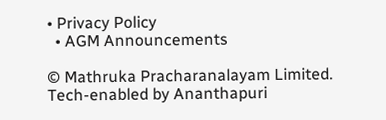• Privacy Policy
  • AGM Announcements

© Mathruka Pracharanalayam Limited.
Tech-enabled by Ananthapuri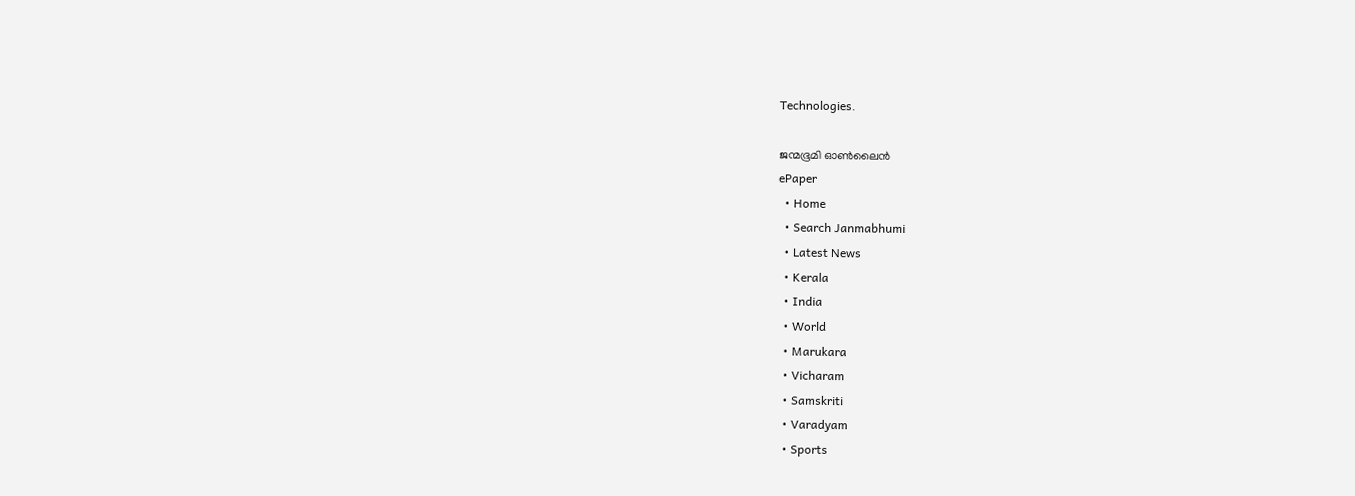Technologies.

ജന്മഭൂമി ഓണ്‍ലൈന്‍
ePaper
  • Home
  • Search Janmabhumi
  • Latest News
  • Kerala
  • India
  • World
  • Marukara
  • Vicharam
  • Samskriti
  • Varadyam
  • Sports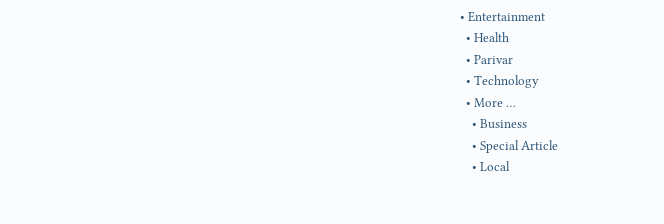• Entertainment
  • Health
  • Parivar
  • Technology
  • More …
    • Business
    • Special Article
    • Local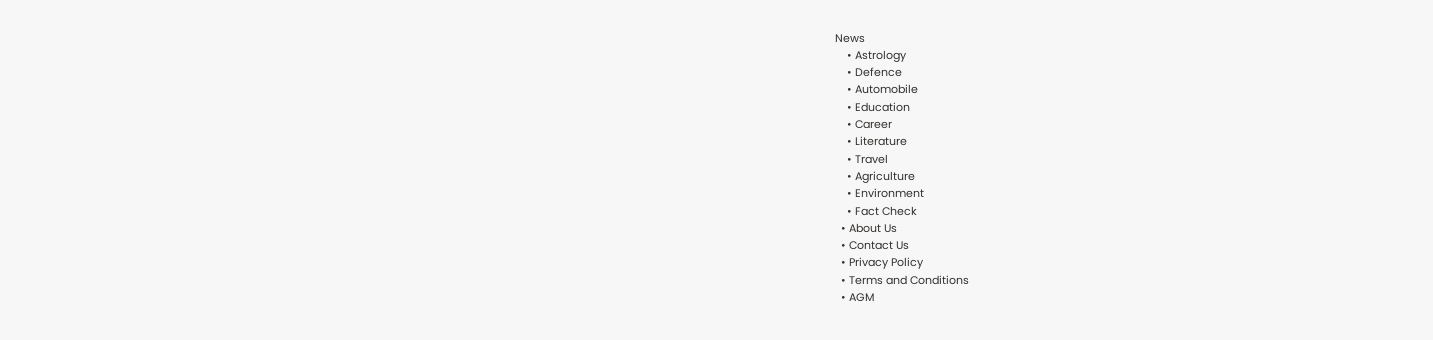News
    • Astrology
    • Defence
    • Automobile
    • Education
    • Career
    • Literature
    • Travel
    • Agriculture
    • Environment
    • Fact Check
  • About Us
  • Contact Us
  • Privacy Policy
  • Terms and Conditions
  • AGM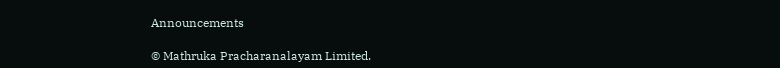Announcements

© Mathruka Pracharanalayam Limited.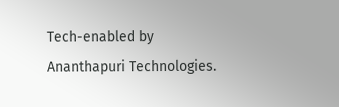Tech-enabled by Ananthapuri Technologies.